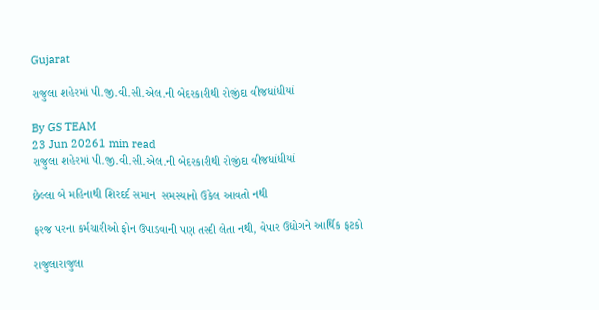Gujarat

રાજુલા શહેરમાં પી.જી.વી.સી.એલ.ની બેદરકારીથી રોજીંદા વીજધાંધીયાં

By GS TEAM
23 Jun 20261 min read
રાજુલા શહેરમાં પી.જી.વી.સી.એલ.ની બેદરકારીથી રોજીંદા વીજધાંધીયાં

છેલ્લા બે મહિનાથી શિરદર્દ સમાન  સમસ્યાનો ઉકેલ આવતો નથી

ફરજ પરના કર્મચારીઓ ફોન ઉપાડવાની પણ તસ્દી લેતા નથી, વેપાર ઉદ્યોગને આર્થિક ફટકો

રાજુલારાજુલા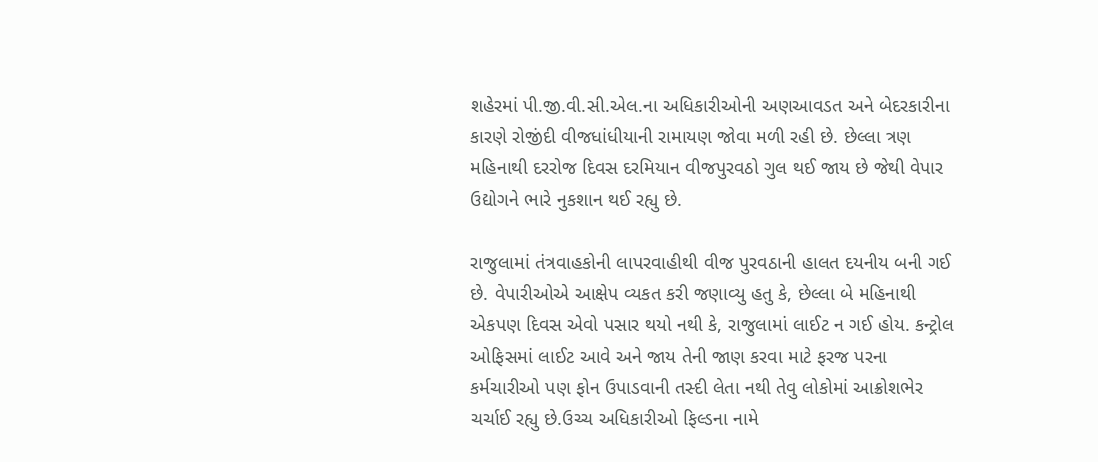શહેરમાં પી.જી.વી.સી.એલ.ના અધિકારીઓની અણઆવડત અને બેદરકારીના કારણે રોજીંદી વીજધાંધીયાની રામાયણ જોવા મળી રહી છે. છેલ્લા ત્રણ મહિનાથી દરરોજ દિવસ દરમિયાન વીજપુરવઠો ગુલ થઈ જાય છે જેથી વેપાર ઉદ્યોગને ભારે નુકશાન થઈ રહ્યુ છે.

રાજુલામાં તંત્રવાહકોની લાપરવાહીથી વીજ પુરવઠાની હાલત દયનીય બની ગઈ છે. વેપારીઓએ આક્ષેપ વ્યકત કરી જણાવ્યુ હતુ કે, છેલ્લા બે મહિનાથી એકપણ દિવસ એવો પસાર થયો નથી કે, રાજુલામાં લાઈટ ન ગઈ હોય. કન્ટ્રોલ ઓફિસમાં લાઈટ આવે અને જાય તેની જાણ કરવા માટે ફરજ પરના કર્મચારીઓ પણ ફોન ઉપાડવાની તસ્દી લેતા નથી તેવુ લોકોમાં આક્રોશભેર ચર્ચાઈ રહ્યુ છે.ઉચ્ચ અધિકારીઓ ફિલ્ડના નામે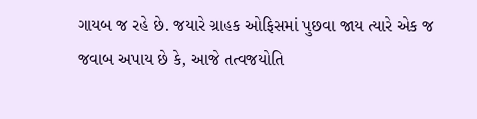ગાયબ જ રહે છે. જયારે ગ્રાહક ઓફિસમાં પુછવા જાય ત્યારે એક જ જવાબ અપાય છે કે, આજે તત્વજયોતિ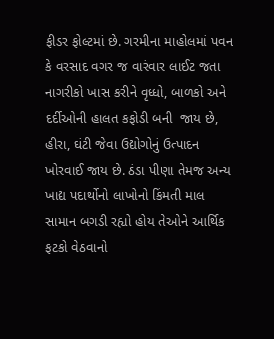ફીડર ફોલ્ટમાં છે. ગરમીના માહોલમાં પવન કે વરસાદ વગર જ વારંવાર લાઈટ જતા નાગરીકો ખાસ કરીને વૃધ્ધો, બાળકો અને દર્દીઓની હાલત કફોડી બની  જાય છે, હીરા, ઘંટી જેવા ઉદ્યોગોનું ઉત્પાદન ખોરવાઈ જાય છે. ઠંડા પીણા તેમજ અન્ય ખાદ્ય પદાર્થોનો લાખોનો કિંમતી માલ સામાન બગડી રહ્યો હોય તેઓને આર્થિક ફટકો વેઠવાનો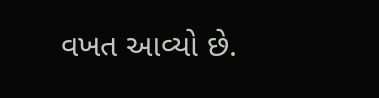વખત આવ્યો છે.